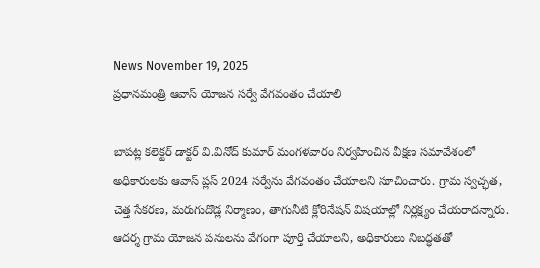News November 19, 2025
ప్రధానమంత్రి ఆవాస్ యోజన సర్వే వేగవంతం చేయాలి

బాపట్ల కలెక్టర్ డాక్టర్ వి.వినోద్ కుమార్ మంగళవారం నిర్వహించిన వీక్షణ సమావేశంలో అధికారులకు ఆవాస్ ప్లస్ 2024 సర్వేను వేగవంతం చేయాలని సూచించారు. గ్రామ స్వచ్ఛత, చెత్త సేకరణ, మరుగుదొడ్ల నిర్మాణం, తాగునీటి క్లోరినేషన్ విషయాల్లో నిర్లక్ష్యం చేయరాదన్నారు. ఆదర్శ గ్రామ యోజన పనులను వేగంగా పూర్తి చేయాలని, అధికారులు నిబద్ధతతో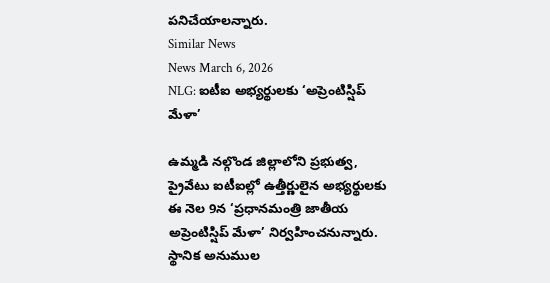పనిచేయాలన్నారు.
Similar News
News March 6, 2026
NLG: ఐటీఐ అభ్యర్థులకు ‘అప్రెంటిస్షిప్ మేళా’

ఉమ్మడి నల్గొండ జిల్లాలోని ప్రభుత్వ, ప్రైవేటు ఐటీఐల్లో ఉత్తీర్ణులైన అభ్యర్థులకు ఈ నెల 9న ‘ప్రధానమంత్రి జాతీయ అప్రెంటిస్షిప్ మేళా’ నిర్వహించనున్నారు. స్థానిక అనుముల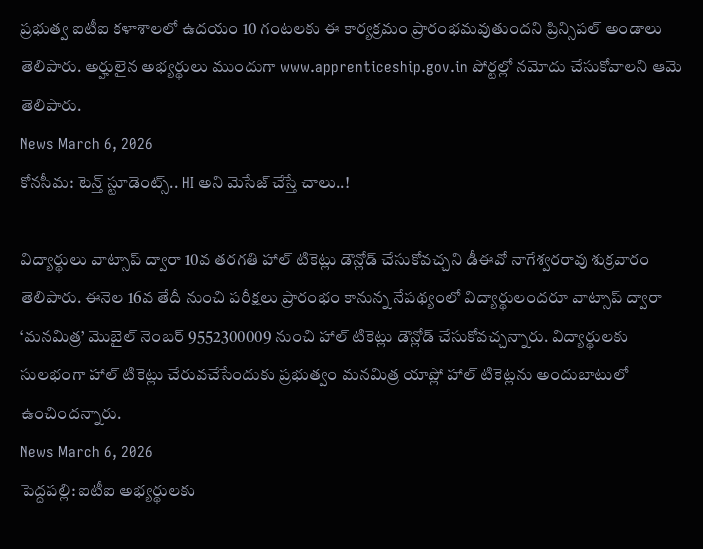ప్రభుత్వ ఐటీఐ కళాశాలలో ఉదయం 10 గంటలకు ఈ కార్యక్రమం ప్రారంభమవుతుందని ప్రిన్సిపల్ అండాలు తెలిపారు. అర్హులైన అభ్యర్థులు ముందుగా www.apprenticeship.gov.in పోర్టల్లో నమోదు చేసుకోవాలని ఆమె తెలిపారు.
News March 6, 2026
కోనసీమ: టెన్త్ స్టూడెంట్స్.. HI అని మెసేజ్ చేస్తే చాలు..!

విద్యార్థులు వాట్సాప్ ద్వారా 10వ తరగతి హాల్ టికెట్లు డౌన్లోడ్ చేసుకోవచ్చని డీఈవో నాగేశ్వరరావు శుక్రవారం తెలిపారు. ఈనెల 16వ తేదీ నుంచి పరీక్షలు ప్రారంభం కానున్న నేపథ్యంలో విద్యార్థులందరూ వాట్సాప్ ద్వారా ‘మనమిత్ర’ మొబైల్ నెంబర్ 9552300009 నుంచి హాల్ టికెట్లు డౌన్లోడ్ చేసుకోవచ్చన్నారు. విద్యార్థులకు సులభంగా హాల్ టికెట్లు చేరువచేసేందుకు ప్రభుత్వం మనమిత్ర యాప్లో హాల్ టికెట్లను అందుబాటులో ఉంచిందన్నారు.
News March 6, 2026
పెద్దపల్లి: ఐటీఐ అభ్యర్థులకు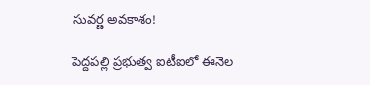సువర్ణ అవకాశం!

పెద్దపల్లి ప్రభుత్వ ఐటీఐలో ఈనెల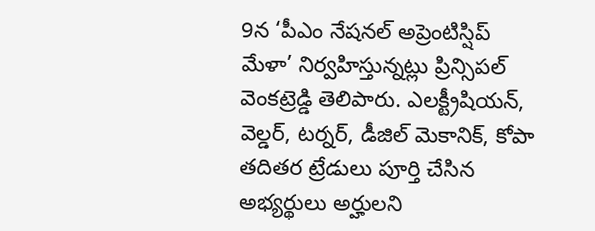9న ‘పీఎం నేషనల్ అప్రెంటిస్షిప్ మేళా’ నిర్వహిస్తున్నట్లు ప్రిన్సిపల్ వెంకట్రెడ్డి తెలిపారు. ఎలక్ట్రీషియన్, వెల్డర్, టర్నర్, డీజిల్ మెకానిక్, కోపా తదితర ట్రేడులు పూర్తి చేసిన అభ్యర్థులు అర్హులని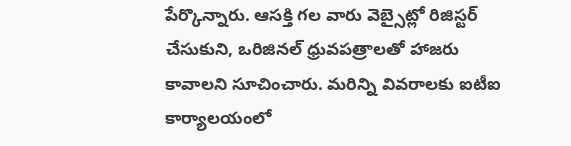పేర్కొన్నారు. ఆసక్తి గల వారు వెబ్సైట్లో రిజిస్టర్ చేసుకుని, ఒరిజినల్ ధ్రువపత్రాలతో హాజరు కావాలని సూచించారు. మరిన్ని వివరాలకు ఐటీఐ కార్యాలయంలో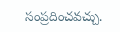సంప్రదించవచ్చు.